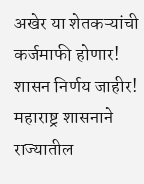अखेर या शेतकऱ्यांची कर्जमाफी होणार! शासन निर्णय जाहीर!
महाराष्ट्र शासनाने राज्यातील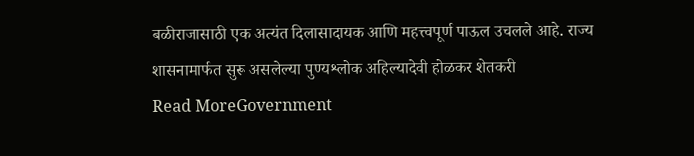बळीराजासाठी एक अत्यंत दिलासादायक आणि महत्त्वपूर्ण पाऊल उचलले आहे. राज्य शासनामार्फत सुरू असलेल्या पुण्यश्लोक अहिल्यादेवी होळकर शेतकरी
Read MoreGovernment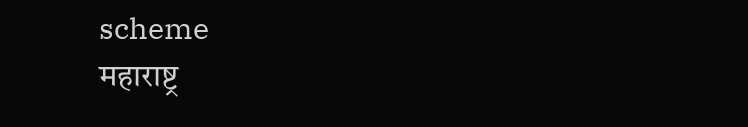scheme
महाराष्ट्र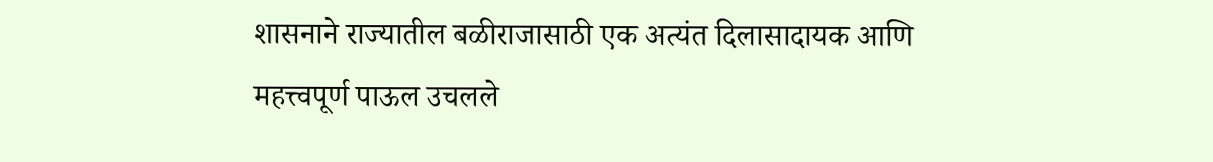शासनाने राज्यातील बळीराजासाठी एक अत्यंत दिलासादायक आणि महत्त्वपूर्ण पाऊल उचलले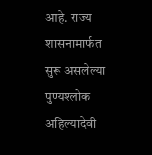आहे. राज्य शासनामार्फत सुरू असलेल्या पुण्यश्लोक अहिल्यादेवी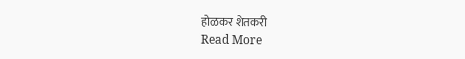होळकर शेतकरी
Read More